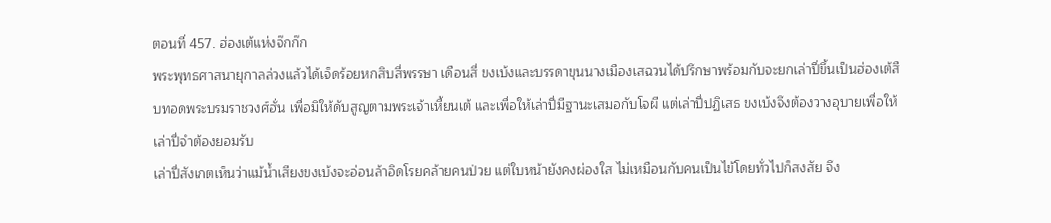ตอนที่ 457. ฮ่องเต้แห่งจ๊กก๊ก
พระพุทธศาสนายุกาลล่วงแล้วได้เจ็ดร้อยหกสิบสี่พรรษา เดือนสี่ ขงเบ้งและบรรดาขุนนางเมืองเสฉวนได้ปรึกษาพร้อมกับจะยกเล่าปี่ขึ้นเป็นฮ่องเต้สืบทอดพระบรมราชวงศ์ฮั่น เพื่อมิให้ดับสูญตามพระเจ้าเหี้ยนเต้ และเพื่อให้เล่าปี่มีฐานะเสมอกับโจผี แต่เล่าปี่ปฏิเสธ ขงเบ้งจึงต้องวางอุบายเพื่อให้เล่าปี่จำต้องยอมรับ
เล่าปี่สังเกตเห็นว่าแม้น้ำเสียงขงเบ้งจะอ่อนล้าอิดโรยคล้ายคนป่วย แต่ใบหน้ายังคงผ่องใส ไม่เหมือนกับคนเป็นไข้โดยทั่วไปก็สงสัย จึง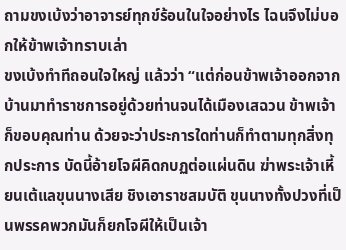ถามขงเบ้งว่าอาจารย์ทุกข์ร้อนในใจอย่างไร ไฉนจึงไม่บอกให้ข้าพเจ้าทราบเล่า
ขงเบ้งทำทีถอนใจใหญ่ แล้วว่า “แต่ก่อนข้าพเจ้าออกจากบ้านมาทำราชการอยู่ด้วยท่านจนได้เมืองเสฉวน ข้าพเจ้าก็ขอบคุณท่าน ด้วยจะว่าประการใดท่านก็ทำตามทุกสิ่งทุกประการ บัดนี้อ้ายโจผีคิดกบฏต่อแผ่นดิน ฆ่าพระเจ้าเหี้ยนเต้แลขุนนางเสีย ชิงเอาราชสมบัติ ขุนนางทั้งปวงที่เป็นพรรคพวกมันก็ยกโจผีให้เป็นเจ้า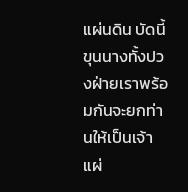แผ่นดิน บัดนี้ขุนนางทั้งปวงฝ่ายเราพร้อมกันจะยกท่านให้เป็นเจ้าแผ่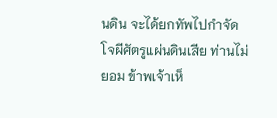นดิน จะได้ยกทัพไปกำจัดโจผีศัตรูแผ่นดินเสีย ท่านไม่ยอม ข้าพเจ้าเห็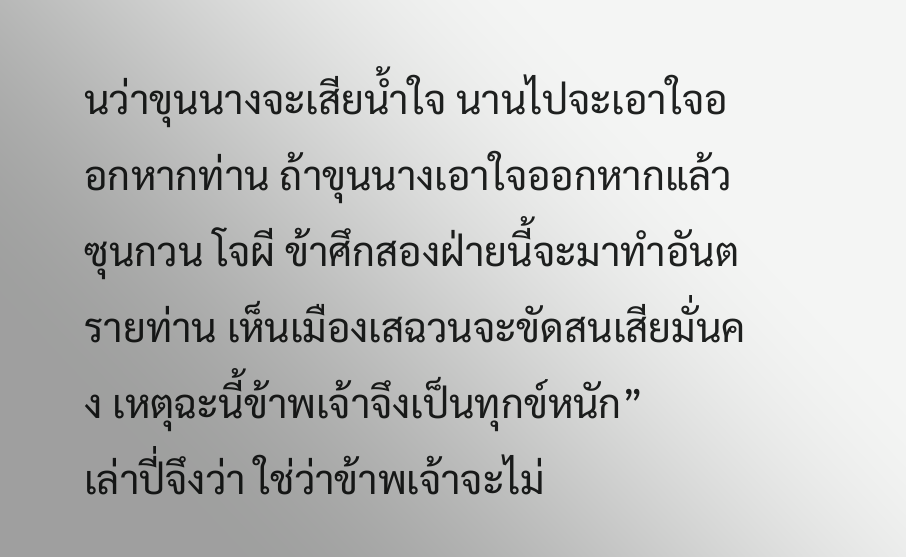นว่าขุนนางจะเสียน้ำใจ นานไปจะเอาใจออกหากท่าน ถ้าขุนนางเอาใจออกหากแล้ว ซุนกวน โจผี ข้าศึกสองฝ่ายนี้จะมาทำอันตรายท่าน เห็นเมืองเสฉวนจะขัดสนเสียมั่นคง เหตุฉะนี้ข้าพเจ้าจึงเป็นทุกข์หนัก”
เล่าปี่จึงว่า ใช่ว่าข้าพเจ้าจะไม่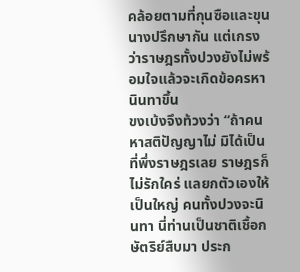คล้อยตามที่กุนซือและขุนนางปรึกษากัน แต่เกรงว่าราษฎรทั้งปวงยังไม่พร้อมใจแล้วจะเกิดข้อครหานินทาขึ้น
ขงเบ้งจึงท้วงว่า “ถ้าคนหาสติปัญญาไม่ มิได้เป็นที่พึ่งราษฎรเลย ราษฎรก็ไม่รักใคร่ แลยกตัวเองให้เป็นใหญ่ คนทั้งปวงจะนินทา นี่ท่านเป็นชาติเชื้อกษัตริย์สืบมา ประก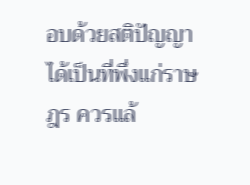อบด้วยสติปัญญาได้เป็นที่พึ่งแก่ราษฎร ควรแล้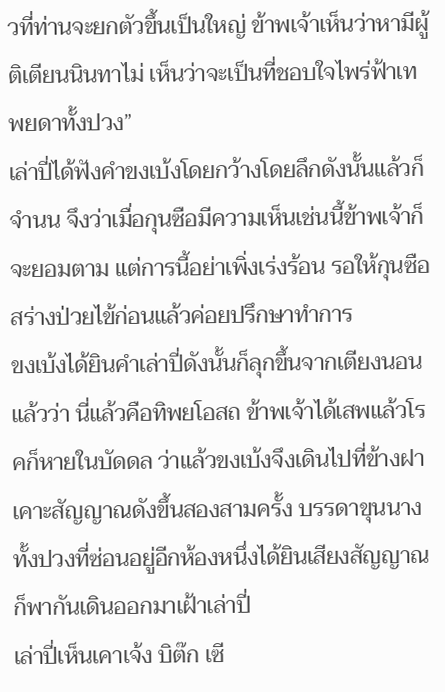วที่ท่านจะยกตัวขึ้นเป็นใหญ่ ข้าพเจ้าเห็นว่าหามีผู้ติเตียนนินทาไม่ เห็นว่าจะเป็นที่ชอบใจไพร่ฟ้าเทพยดาทั้งปวง”
เล่าปี่ได้ฟังคำขงเบ้งโดยกว้างโดยลึกดังนั้นแล้วก็จำนน จึงว่าเมื่อกุนซือมีความเห็นเช่นนี้ข้าพเจ้าก็จะยอมตาม แต่การนี้อย่าเพิ่งเร่งร้อน รอให้กุนซือสร่างป่วยไข้ก่อนแล้วค่อยปรึกษาทำการ
ขงเบ้งได้ยินคำเล่าปี่ดังนั้นก็ลุกขึ้นจากเตียงนอนแล้วว่า นี่แล้วคือทิพยโอสถ ข้าพเจ้าได้เสพแล้วโรคก็หายในบัดดล ว่าแล้วขงเบ้งจึงเดินไปที่ข้างฝา เคาะสัญญาณดังขึ้นสองสามครั้ง บรรดาขุนนางทั้งปวงที่ซ่อนอยู่อีกห้องหนึ่งได้ยินเสียงสัญญาณก็พากันเดินออกมาเฝ้าเล่าปี่
เล่าปี่เห็นเคาเจ้ง บิต๊ก เซี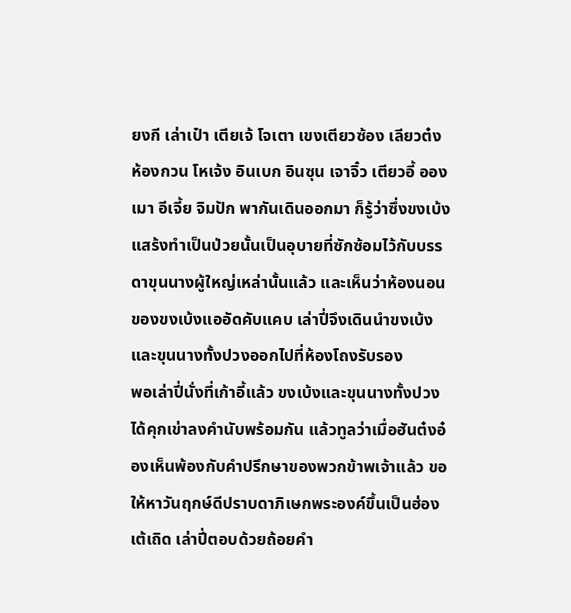ยงกี เล่าเป๋า เตียเจ้ โจเตา เขงเตียวซ้อง เลียวต๋ง ห้องกวน โหเจ้ง อินเบก อินซุน เจาจิ๋ว เตียวอี้ อองเมา อีเจี้ย จิมปัก พากันเดินออกมา ก็รู้ว่าซึ่งขงเบ้งแสร้งทำเป็นป่วยนั้นเป็นอุบายที่ซักซ้อมไว้กับบรรดาขุนนางผู้ใหญ่เหล่านั้นแล้ว และเห็นว่าห้องนอนของขงเบ้งแออัดคับแคบ เล่าปี่จึงเดินนำขงเบ้งและขุนนางทั้งปวงออกไปที่ห้องโถงรับรอง
พอเล่าปี่นั่งที่เก้าอี้แล้ว ขงเบ้งและขุนนางทั้งปวงได้คุกเข่าลงคำนับพร้อมกัน แล้วทูลว่าเมื่อฮันต๋งอ๋องเห็นพ้องกับคำปรึกษาของพวกข้าพเจ้าแล้ว ขอให้หาวันฤกษ์ดีปราบดาภิเษกพระองค์ขึ้นเป็นฮ่องเต้เถิด เล่าปี่ตอบด้วยถ้อยคำ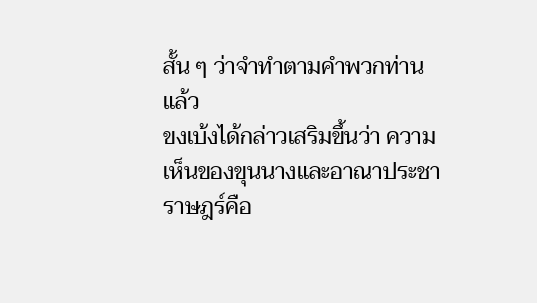สั้น ๆ ว่าจำทำตามคำพวกท่านแล้ว
ขงเบ้งได้กล่าวเสริมขึ้นว่า ความเห็นของขุนนางและอาณาประชาราษฎร์คือ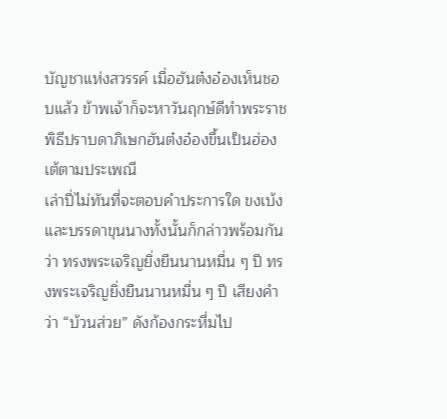บัญชาแห่งสวรรค์ เมื่อฮันต๋งอ๋องเห็นชอบแล้ว ข้าพเจ้าก็จะหาวันฤกษ์ดีทำพระราชพิธีปราบดาภิเษกฮันต๋งอ๋องขึ้นเป็นฮ่องเต้ตามประเพณี
เล่าปี่ไม่ทันที่จะตอบคำประการใด ขงเบ้งและบรรดาขุนนางทั้งนั้นก็กล่าวพร้อมกันว่า ทรงพระเจริญยิ่งยืนนานหมื่น ๆ ปี ทรงพระเจริญยิ่งยืนนานหมื่น ๆ ปี เสียงคำว่า “บ้วนส่วย” ดังก้องกระหึ่มไป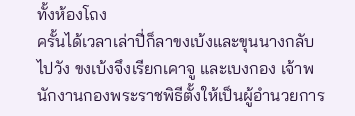ทั้งห้องโถง
ครั้นได้เวลาเล่าปี่ก็ลาขงเบ้งและขุนนางกลับไปวัง ขงเบ้งจึงเรียกเคาจู และเบงกอง เจ้าพนักงานกองพระราชพิธีตั้งให้เป็นผู้อำนวยการ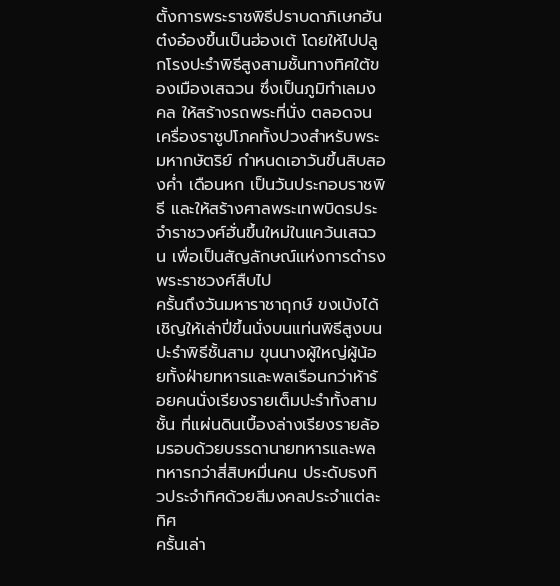ตั้งการพระราชพิธีปราบดาภิเษกฮันต๋งอ๋องขึ้นเป็นฮ่องเต้ โดยให้ไปปลูกโรงปะรำพิธีสูงสามชั้นทางทิศใต้ของเมืองเสฉวน ซึ่งเป็นภูมิทำเลมงคล ให้สร้างรถพระที่นั่ง ตลอดจนเครื่องราชูปโภคทั้งปวงสำหรับพระมหากษัตริย์ กำหนดเอาวันขึ้นสิบสองค่ำ เดือนหก เป็นวันประกอบราชพิธี และให้สร้างศาลพระเทพบิดรประจำราชวงศ์ฮั่นขึ้นใหม่ในแคว้นเสฉวน เพื่อเป็นสัญลักษณ์แห่งการดำรงพระราชวงศ์สืบไป
ครั้นถึงวันมหาราชาฤกษ์ ขงเบ้งได้เชิญให้เล่าปี่ขึ้นนั่งบนแท่นพิธีสูงบนปะรำพิธีชั้นสาม ขุนนางผู้ใหญ่ผู้น้อยทั้งฝ่ายทหารและพลเรือนกว่าห้าร้อยคนนั่งเรียงรายเต็มปะรำทั้งสามชั้น ที่แผ่นดินเบื้องล่างเรียงรายล้อมรอบด้วยบรรดานายทหารและพลทหารกว่าสี่สิบหมื่นคน ประดับธงทิวประจำทิศด้วยสีมงคลประจำแต่ละทิศ
ครั้นเล่า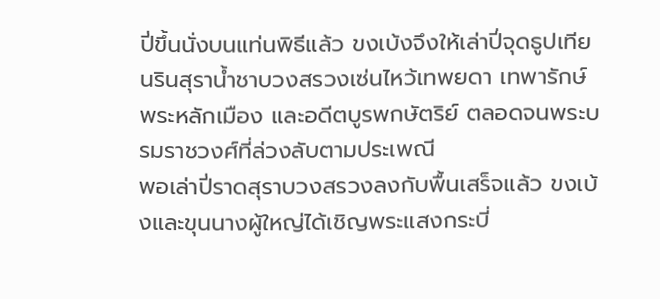ปี่ขึ้นนั่งบนแท่นพิธีแล้ว ขงเบ้งจึงให้เล่าปี่จุดธูปเทียนรินสุราน้ำชาบวงสรวงเซ่นไหว้เทพยดา เทพารักษ์ พระหลักเมือง และอดีตบูรพกษัตริย์ ตลอดจนพระบรมราชวงศ์ที่ล่วงลับตามประเพณี
พอเล่าปี่ราดสุราบวงสรวงลงกับพื้นเสร็จแล้ว ขงเบ้งและขุนนางผู้ใหญ่ได้เชิญพระแสงกระบี่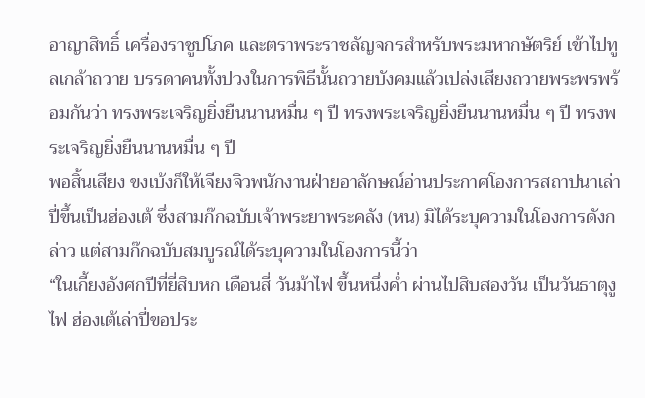อาญาสิทธิ์ เครื่องราชูปโภค และตราพระราชลัญจกรสำหรับพระมหากษัตริย์ เข้าไปทูลเกล้าถวาย บรรดาคนทั้งปวงในการพิธีนั้นถวายบังคมแล้วเปล่งเสียงถวายพระพรพร้อมกันว่า ทรงพระเจริญยิ่งยืนนานหมื่น ๆ ปี ทรงพระเจริญยิ่งยืนนานหมื่น ๆ ปี ทรงพระเจริญยิ่งยืนนานหมื่น ๆ ปี
พอสิ้นเสียง ขงเบ้งก็ให้เจียงจิวพนักงานฝ่ายอาลักษณ์อ่านประกาศโองการสถาปนาเล่าปี่ขึ้นเป็นฮ่องเต้ ซึ่งสามก๊กฉบับเจ้าพระยาพระคลัง (หน) มิได้ระบุความในโองการดังกล่าว แต่สามก๊กฉบับสมบูรณ์ได้ระบุความในโองการนี้ว่า
“ในเกี้ยงอังศกปีที่ยี่สิบหก เดือนสี่ วันม้าไฟ ขึ้นหนึ่งค่ำ ผ่านไปสิบสองวัน เป็นวันธาตุงูไฟ ฮ่องเต้เล่าปี่ขอประ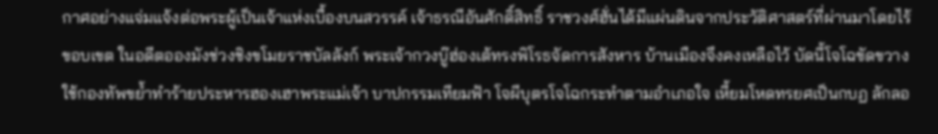กาศอย่างแจ่มแจ้งต่อพระผู้เป็นเจ้าแห่งเบื้องบนสวรรค์ เจ้าธรณีอันศักดิ์สิทธิ์ ราชวงศ์ฮั่นได้มีแผ่นดินจากประวัติศาสตร์ที่ผ่านมาโดยไร้ขอบเขต ในอดีตอองมังช่วงชิงขโมยราชบัลลังก์ พระเจ้ากวงบู๊ฮ่องเต้ทรงพิโรธจัดการสังหาร บ้านเมืองจึงคงเหลือไว้ บัดนี้โจโฉขัดขวาง ใช้กองทัพขย้ำทำร้ายประหารฮองเฮาพระแม่เจ้า บาปกรรมเทียมฟ้า โจผีบุตรโจโฉกระทำตามอำเภอใจ เหี้ยมโหดทรยศเป็นกบฏ ลักลอ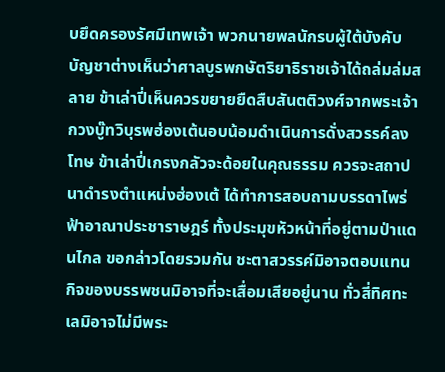บยึดครองรัศมีเทพเจ้า พวกนายพลนักรบผู้ใต้บังคับบัญชาต่างเห็นว่าศาลบูรพกษัตริยาธิราชเจ้าได้ถล่มล่มสลาย ข้าเล่าปี่เห็นควรขยายยืดสืบสันตติวงศ์จากพระเจ้ากวงบู๊ทวิบุรพฮ่องเต้นอบน้อมดำเนินการดั่งสวรรค์ลงโทษ ข้าเล่าปี่เกรงกลัวจะด้อยในคุณธรรม ควรจะสถาปนาดำรงตำแหน่งฮ่องเต้ ได้ทำการสอบถามบรรดาไพร่ฟ้าอาณาประชาราษฎร์ ทั้งประมุขหัวหน้าที่อยู่ตามป่าแดนไกล ขอกล่าวโดยรวมกัน ชะตาสวรรค์มิอาจตอบแทน กิจของบรรพชนมิอาจที่จะเสื่อมเสียอยู่นาน ทั่วสี่ทิศทะเลมิอาจไม่มีพระ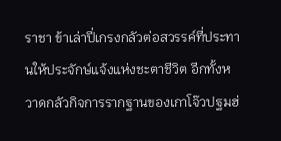ราชา ข้าเล่าปี่เกรงกลัวต่อสวรรค์ที่ประทานให้ประจักษ์แจ้งแห่งชะตาชีวิต อีกทั้งหวาดกลัวกิจการรากฐานของเกาโจ๊วปฐมฮ่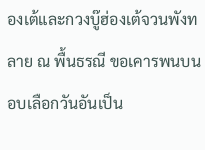องเต้และกวงบู๊ฮ่องเต้จวนพังทลาย ณ พื้นธรณี ขอเคารพนบนอบเลือกวันอันเป็น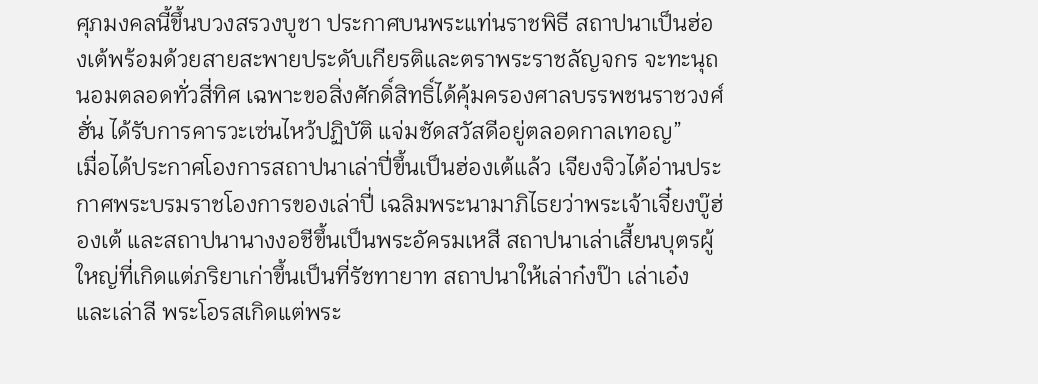ศุภมงคลนี้ขึ้นบวงสรวงบูชา ประกาศบนพระแท่นราชพิธี สถาปนาเป็นฮ่องเต้พร้อมด้วยสายสะพายประดับเกียรติและตราพระราชลัญจกร จะทะนุถนอมตลอดทั่วสี่ทิศ เฉพาะขอสิ่งศักดิ์สิทธิ์ได้คุ้มครองศาลบรรพชนราชวงศ์ฮั่น ได้รับการคารวะเซ่นไหว้ปฏิบัติ แจ่มชัดสวัสดีอยู่ตลอดกาลเทอญ”
เมื่อได้ประกาศโองการสถาปนาเล่าปี่ขึ้นเป็นฮ่องเต้แล้ว เจียงจิวได้อ่านประกาศพระบรมราชโองการของเล่าปี่ เฉลิมพระนามาภิไธยว่าพระเจ้าเจี๋ยงบู๊ฮ่องเต้ และสถาปนานางงอชีขึ้นเป็นพระอัครมเหสี สถาปนาเล่าเสี้ยนบุตรผู้ใหญ่ที่เกิดแต่ภริยาเก่าขึ้นเป็นที่รัชทายาท สถาปนาให้เล่าก๋งป๊า เล่าเอ๋งและเล่าลี พระโอรสเกิดแต่พระ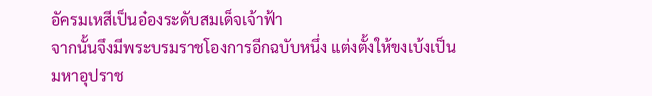อัครมเหสีเป็นอ๋องระดับสมเด็จเจ้าฟ้า
จากนั้นจึงมีพระบรมราชโองการอีกฉบับหนึ่ง แต่งตั้งให้ขงเบ้งเป็นมหาอุปราช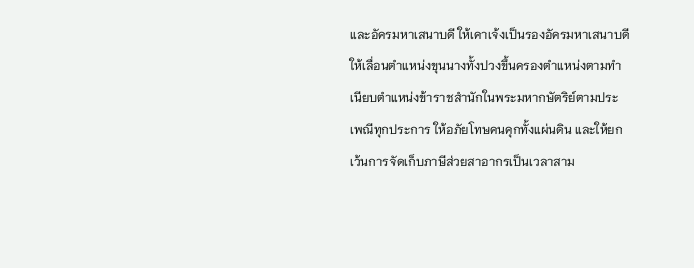และอัครมหาเสนาบดี ให้เคาเจ้งเป็นรองอัครมหาเสนาบดี ให้เลื่อนตำแหน่งขุนนางทั้งปวงขึ้นครองตำแหน่งตามทำเนียบตำแหน่งข้าราชสำนักในพระมหากษัตริย์ตามประเพณีทุกประการ ให้อภัยโทษคนคุกทั้งแผ่นดิน และให้ยกเว้นการจัดเก็บภาษีส่วยสาอากรเป็นเวลาสาม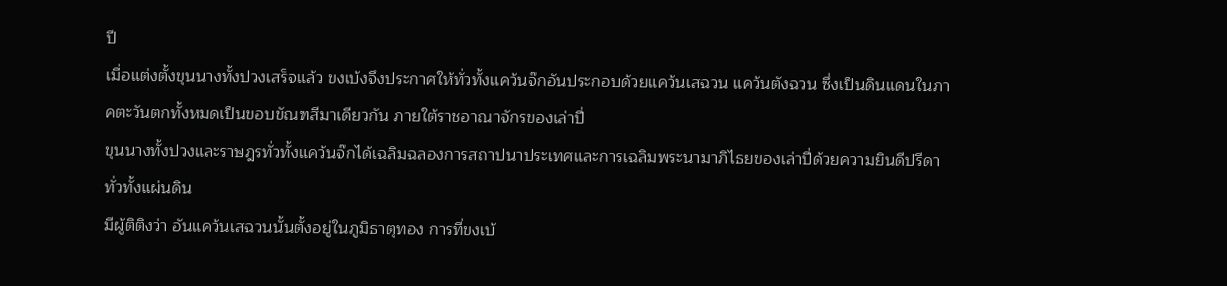ปี
เมื่อแต่งตั้งขุนนางทั้งปวงเสร็จแล้ว ขงเบ้งจึงประกาศให้ทั่วทั้งแคว้นจ๊กอันประกอบด้วยแคว้นเสฉวน แคว้นตังฉวน ซึ่งเป็นดินแดนในภาคตะวันตกทั้งหมดเป็นขอบขัณฑสีมาเดียวกัน ภายใต้ราชอาณาจักรของเล่าปี่
ขุนนางทั้งปวงและราษฎรทั่วทั้งแคว้นจ๊กได้เฉลิมฉลองการสถาปนาประเทศและการเฉลิมพระนามาภิไธยของเล่าปี่ด้วยความยินดีปรีดาทั่วทั้งแผ่นดิน
มีผู้ติติงว่า อันแคว้นเสฉวนนั้นตั้งอยู่ในภูมิธาตุทอง การที่ขงเบ้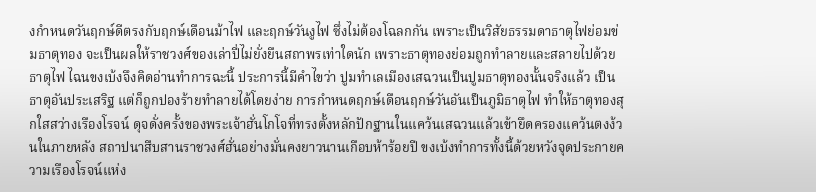งกำหนดวันฤกษ์ดีตรงกับฤกษ์เดือนม้าไฟ และฤกษ์วันงูไฟ ซึ่งไม่ต้องโฉลกกัน เพราะเป็นวิสัยธรรมดาธาตุไฟย่อมข่มธาตุทอง จะเป็นผลให้ราชวงศ์ของเล่าปี่ไม่ยั่งยืนสถาพรเท่าใดนัก เพราะธาตุทองย่อมถูกทำลายและสลายไปด้วยธาตุไฟ ไฉนขงเบ้งจึงคิดอ่านทำการฉะนี้ ประการนี้มีคำไขว่า ปูมทำเลเมืองเสฉวนเป็นปูมธาตุทองนั้นจริงแล้ว เป็นธาตุอันประเสริฐ แต่ก็ถูกปองร้ายทำลายได้โดยง่าย การกำหนดฤกษ์เดือนฤกษ์วันอันเป็นภูมิธาตุไฟ ทำให้ธาตุทองสุกใสสว่างเรืองโรจน์ ดุจดั่งครั้งของพระเจ้าฮั่นโกโจที่ทรงตั้งหลักปักฐานในแคว้นเสฉวนแล้วเข้ายึดครองแคว้นตงง้วนในภายหลัง สถาปนาสืบสานราชวงศ์ฮั่นอย่างมั่นคงยาวนานเกือบห้าร้อยปี ขงเบ้งทำการทั้งนี้ด้วยหวังจุดประกายความเรืองโรจน์แห่ง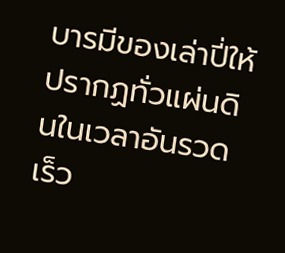บารมีของเล่าปี่ให้ปรากฏทั่วแผ่นดินในเวลาอันรวดเร็ว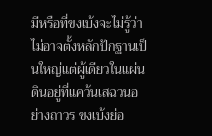มีหรือที่ขงเบ้งจะไม่รู้ว่าไม่อาจตั้งหลักปักฐานเป็นใหญ่แต่ผู้เดียวในแผ่นดินอยู่ที่แคว้นเสฉวนอย่างถาวร ขงเบ้งย่อ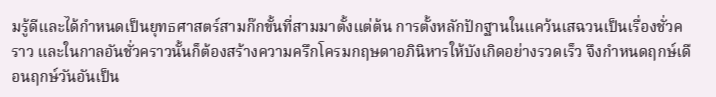มรู้ดีและได้กำหนดเป็นยุทธศาสตร์สามก๊กขั้นที่สามมาตั้งแต่ต้น การตั้งหลักปักฐานในแคว้นเสฉวนเป็นเรื่องชั่วคราว และในกาลอันชั่วคราวนั้นก็ต้องสร้างความครึกโครมกฤษดาอภินิหารให้บังเกิดอย่างรวดเร็ว จึงกำหนดฤกษ์เดือนฤกษ์วันอันเป็น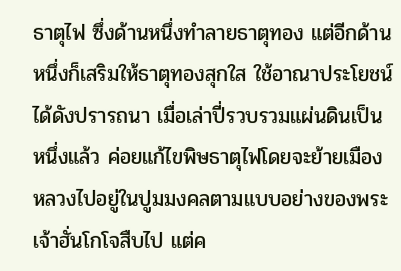ธาตุไฟ ซึ่งด้านหนึ่งทำลายธาตุทอง แต่อีกด้านหนึ่งก็เสริมให้ธาตุทองสุกใส ใช้อาณาประโยชน์ได้ดังปรารถนา เมื่อเล่าปี่รวบรวมแผ่นดินเป็นหนึ่งแล้ว ค่อยแก้ไขพิษธาตุไฟโดยจะย้ายเมืองหลวงไปอยู่ในปูมมงคลตามแบบอย่างของพระเจ้าฮั่นโกโจสืบไป แต่ค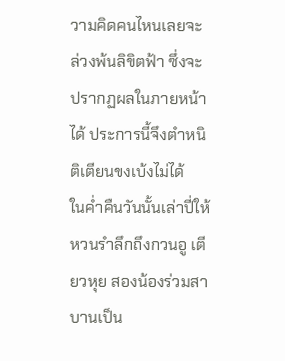วามคิดคนไหนเลยจะล่วงพ้นลิขิตฟ้า ซึ่งจะปรากฏผลในภายหน้าได้ ประการนี้จึงตำหนิติเตียนขงเบ้งไม่ได้
ในค่ำคืนวันนั้นเล่าปี่ให้หวนรำลึกถึงกวนอู เตียวหุย สองน้องร่วมสาบานเป็น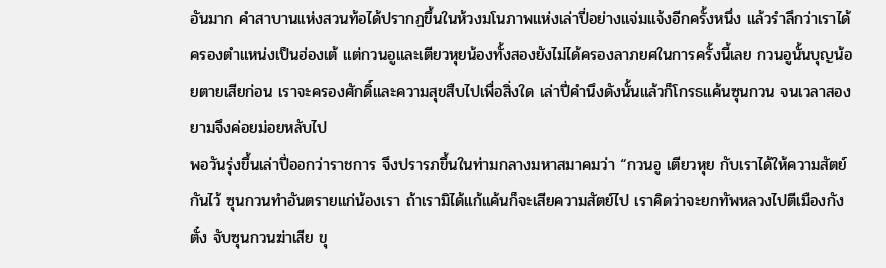อันมาก คำสาบานแห่งสวนท้อได้ปรากฏขึ้นในห้วงมโนภาพแห่งเล่าปี่อย่างแจ่มแจ้งอีกครั้งหนึ่ง แล้วรำลึกว่าเราได้ครองตำแหน่งเป็นฮ่องเต้ แต่กวนอูและเตียวหุยน้องทั้งสองยังไม่ได้ครองลาภยศในการครั้งนี้เลย กวนอูนั้นบุญน้อยตายเสียก่อน เราจะครองศักดิ์และความสุขสืบไปเพื่อสิ่งใด เล่าปี่คำนึงดังนั้นแล้วก็โกรธแค้นซุนกวน จนเวลาสองยามจึงค่อยม่อยหลับไป
พอวันรุ่งขึ้นเล่าปี่ออกว่าราชการ จึงปรารภขึ้นในท่ามกลางมหาสมาคมว่า “กวนอู เตียวหุย กับเราได้ให้ความสัตย์กันไว้ ซุนกวนทำอันตรายแก่น้องเรา ถ้าเรามิได้แก้แค้นก็จะเสียความสัตย์ไป เราคิดว่าจะยกทัพหลวงไปตีเมืองกังตั๋ง จับซุนกวนฆ่าเสีย ขุ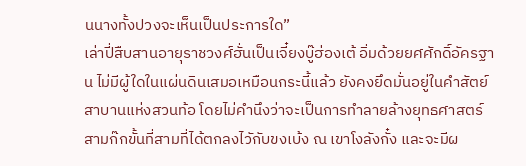นนางทั้งปวงจะเห็นเป็นประการใด”
เล่าปี่สืบสานอายุราชวงศ์ฮั่นเป็นเจี๋ยงบู๊ฮ่องเต้ อิ่มด้วยยศศักดิ์อัครฐาน ไม่มีผู้ใดในแผ่นดินเสมอเหมือนกระนี้แล้ว ยังคงยึดมั่นอยู่ในคำสัตย์สาบานแห่งสวนท้อ โดยไม่คำนึงว่าจะเป็นการทำลายล้างยุทธศาสตร์สามก๊กขั้นที่สามที่ได้ตกลงไวักับขงเบ้ง ณ เขาโงลังกั๋ง และจะมีผ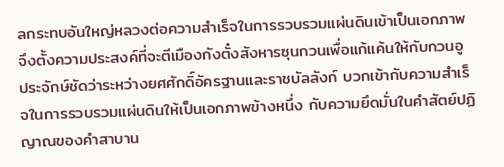ลกระทบอันใหญ่หลวงต่อความสำเร็จในการรวบรวมแผ่นดินเข้าเป็นเอกภาพ จึงตั้งความประสงค์ที่จะตีเมืองกังตั๋งสังหารซุนกวนเพื่อแก้แค้นให้กับกวนอู ประจักษ์ชัดว่าระหว่างยศศักดิ์อัครฐานและราชบัลลังก์ บวกเข้ากับความสำเร็จในการรวบรวมแผ่นดินให้เป็นเอกภาพข้างหนึ่ง กับความยึดมั่นในคำสัตย์ปฏิญาณของคำสาบาน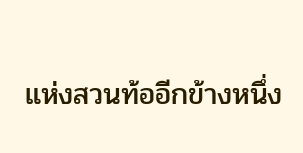แห่งสวนท้ออีกข้างหนึ่ง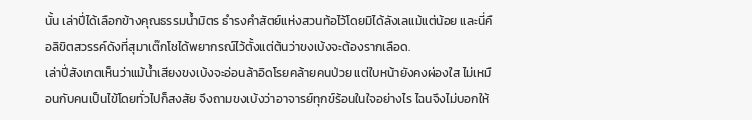นั้น เล่าปี่ได้เลือกข้างคุณธรรมน้ำมิตร ธำรงคำสัตย์แห่งสวนท้อไว้โดยมิได้ลังเลแม้แต่น้อย และนี่คือลิขิตสวรรค์ดังที่สุมาเต๊กโชได้พยากรณ์ไว้ตั้งแต่ต้นว่าขงเบ้งจะต้องรากเลือด.
เล่าปี่สังเกตเห็นว่าแม้น้ำเสียงขงเบ้งจะอ่อนล้าอิดโรยคล้ายคนป่วย แต่ใบหน้ายังคงผ่องใส ไม่เหมือนกับคนเป็นไข้โดยทั่วไปก็สงสัย จึงถามขงเบ้งว่าอาจารย์ทุกข์ร้อนในใจอย่างไร ไฉนจึงไม่บอกให้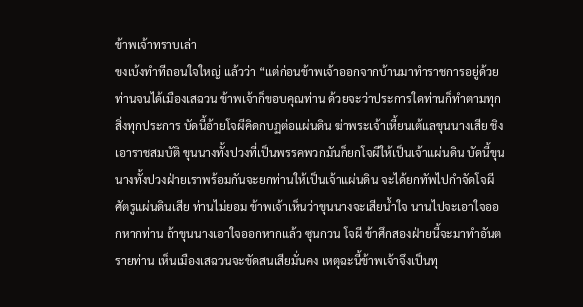ข้าพเจ้าทราบเล่า
ขงเบ้งทำทีถอนใจใหญ่ แล้วว่า “แต่ก่อนข้าพเจ้าออกจากบ้านมาทำราชการอยู่ด้วยท่านจนได้เมืองเสฉวน ข้าพเจ้าก็ขอบคุณท่าน ด้วยจะว่าประการใดท่านก็ทำตามทุกสิ่งทุกประการ บัดนี้อ้ายโจผีคิดกบฏต่อแผ่นดิน ฆ่าพระเจ้าเหี้ยนเต้แลขุนนางเสีย ชิงเอาราชสมบัติ ขุนนางทั้งปวงที่เป็นพรรคพวกมันก็ยกโจผีให้เป็นเจ้าแผ่นดิน บัดนี้ขุนนางทั้งปวงฝ่ายเราพร้อมกันจะยกท่านให้เป็นเจ้าแผ่นดิน จะได้ยกทัพไปกำจัดโจผีศัตรูแผ่นดินเสีย ท่านไม่ยอม ข้าพเจ้าเห็นว่าขุนนางจะเสียน้ำใจ นานไปจะเอาใจออกหากท่าน ถ้าขุนนางเอาใจออกหากแล้ว ซุนกวน โจผี ข้าศึกสองฝ่ายนี้จะมาทำอันตรายท่าน เห็นเมืองเสฉวนจะขัดสนเสียมั่นคง เหตุฉะนี้ข้าพเจ้าจึงเป็นทุ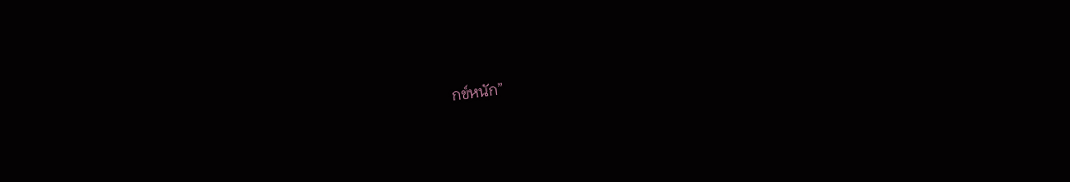กข์หนัก”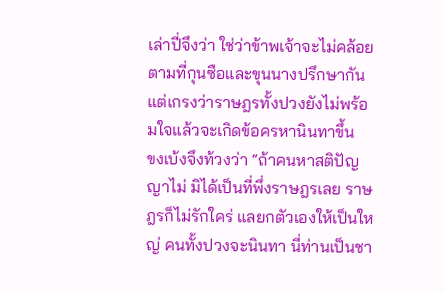เล่าปี่จึงว่า ใช่ว่าข้าพเจ้าจะไม่คล้อยตามที่กุนซือและขุนนางปรึกษากัน แต่เกรงว่าราษฎรทั้งปวงยังไม่พร้อมใจแล้วจะเกิดข้อครหานินทาขึ้น
ขงเบ้งจึงท้วงว่า “ถ้าคนหาสติปัญญาไม่ มิได้เป็นที่พึ่งราษฎรเลย ราษฎรก็ไม่รักใคร่ แลยกตัวเองให้เป็นใหญ่ คนทั้งปวงจะนินทา นี่ท่านเป็นชา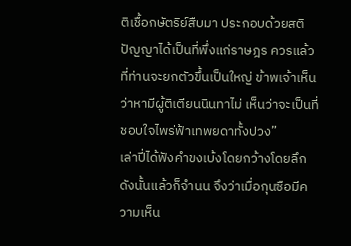ติเชื้อกษัตริย์สืบมา ประกอบด้วยสติปัญญาได้เป็นที่พึ่งแก่ราษฎร ควรแล้วที่ท่านจะยกตัวขึ้นเป็นใหญ่ ข้าพเจ้าเห็นว่าหามีผู้ติเตียนนินทาไม่ เห็นว่าจะเป็นที่ชอบใจไพร่ฟ้าเทพยดาทั้งปวง”
เล่าปี่ได้ฟังคำขงเบ้งโดยกว้างโดยลึกดังนั้นแล้วก็จำนน จึงว่าเมื่อกุนซือมีความเห็น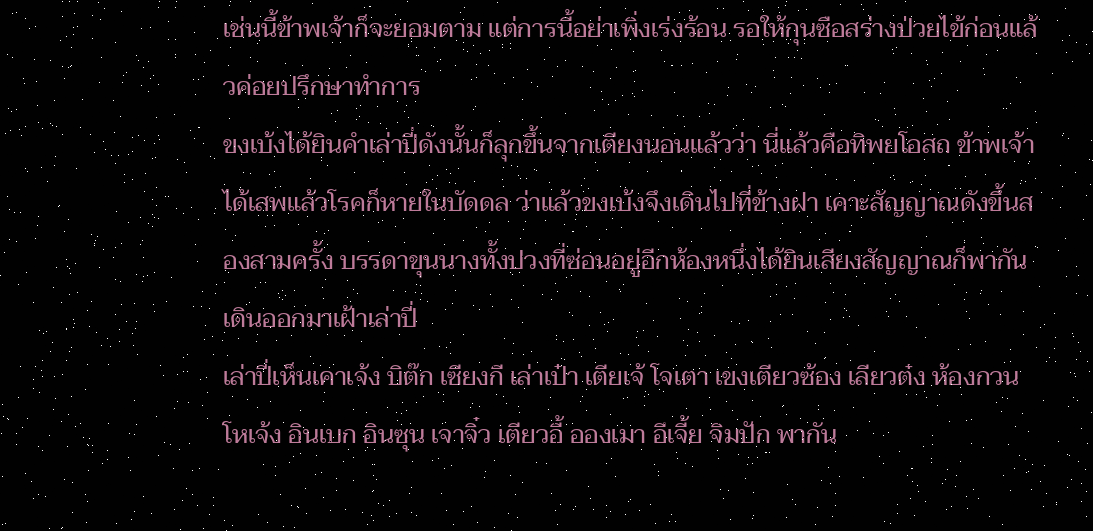เช่นนี้ข้าพเจ้าก็จะยอมตาม แต่การนี้อย่าเพิ่งเร่งร้อน รอให้กุนซือสร่างป่วยไข้ก่อนแล้วค่อยปรึกษาทำการ
ขงเบ้งได้ยินคำเล่าปี่ดังนั้นก็ลุกขึ้นจากเตียงนอนแล้วว่า นี่แล้วคือทิพยโอสถ ข้าพเจ้าได้เสพแล้วโรคก็หายในบัดดล ว่าแล้วขงเบ้งจึงเดินไปที่ข้างฝา เคาะสัญญาณดังขึ้นสองสามครั้ง บรรดาขุนนางทั้งปวงที่ซ่อนอยู่อีกห้องหนึ่งได้ยินเสียงสัญญาณก็พากันเดินออกมาเฝ้าเล่าปี่
เล่าปี่เห็นเคาเจ้ง บิต๊ก เซียงกี เล่าเป๋า เตียเจ้ โจเตา เขงเตียวซ้อง เลียวต๋ง ห้องกวน โหเจ้ง อินเบก อินซุน เจาจิ๋ว เตียวอี้ อองเมา อีเจี้ย จิมปัก พากัน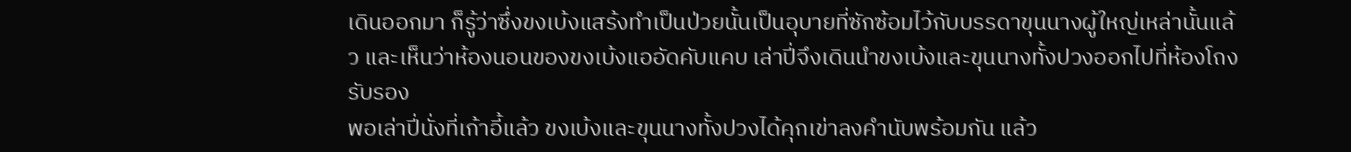เดินออกมา ก็รู้ว่าซึ่งขงเบ้งแสร้งทำเป็นป่วยนั้นเป็นอุบายที่ซักซ้อมไว้กับบรรดาขุนนางผู้ใหญ่เหล่านั้นแล้ว และเห็นว่าห้องนอนของขงเบ้งแออัดคับแคบ เล่าปี่จึงเดินนำขงเบ้งและขุนนางทั้งปวงออกไปที่ห้องโถงรับรอง
พอเล่าปี่นั่งที่เก้าอี้แล้ว ขงเบ้งและขุนนางทั้งปวงได้คุกเข่าลงคำนับพร้อมกัน แล้ว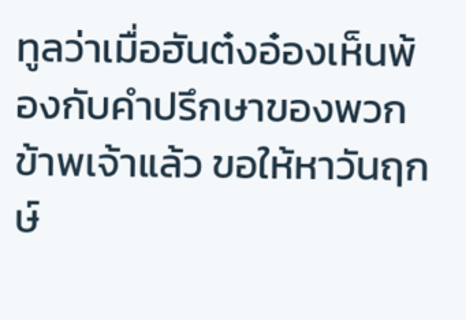ทูลว่าเมื่อฮันต๋งอ๋องเห็นพ้องกับคำปรึกษาของพวกข้าพเจ้าแล้ว ขอให้หาวันฤกษ์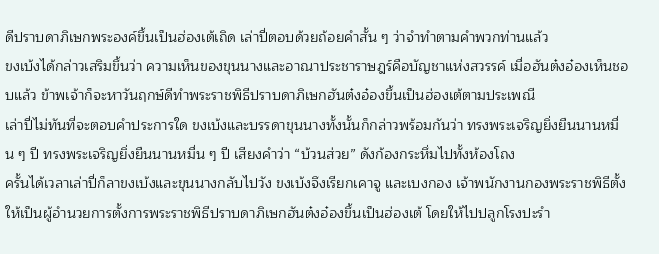ดีปราบดาภิเษกพระองค์ขึ้นเป็นฮ่องเต้เถิด เล่าปี่ตอบด้วยถ้อยคำสั้น ๆ ว่าจำทำตามคำพวกท่านแล้ว
ขงเบ้งได้กล่าวเสริมขึ้นว่า ความเห็นของขุนนางและอาณาประชาราษฎร์คือบัญชาแห่งสวรรค์ เมื่อฮันต๋งอ๋องเห็นชอบแล้ว ข้าพเจ้าก็จะหาวันฤกษ์ดีทำพระราชพิธีปราบดาภิเษกฮันต๋งอ๋องขึ้นเป็นฮ่องเต้ตามประเพณี
เล่าปี่ไม่ทันที่จะตอบคำประการใด ขงเบ้งและบรรดาขุนนางทั้งนั้นก็กล่าวพร้อมกันว่า ทรงพระเจริญยิ่งยืนนานหมื่น ๆ ปี ทรงพระเจริญยิ่งยืนนานหมื่น ๆ ปี เสียงคำว่า “บ้วนส่วย” ดังก้องกระหึ่มไปทั้งห้องโถง
ครั้นได้เวลาเล่าปี่ก็ลาขงเบ้งและขุนนางกลับไปวัง ขงเบ้งจึงเรียกเคาจู และเบงกอง เจ้าพนักงานกองพระราชพิธีตั้งให้เป็นผู้อำนวยการตั้งการพระราชพิธีปราบดาภิเษกฮันต๋งอ๋องขึ้นเป็นฮ่องเต้ โดยให้ไปปลูกโรงปะรำ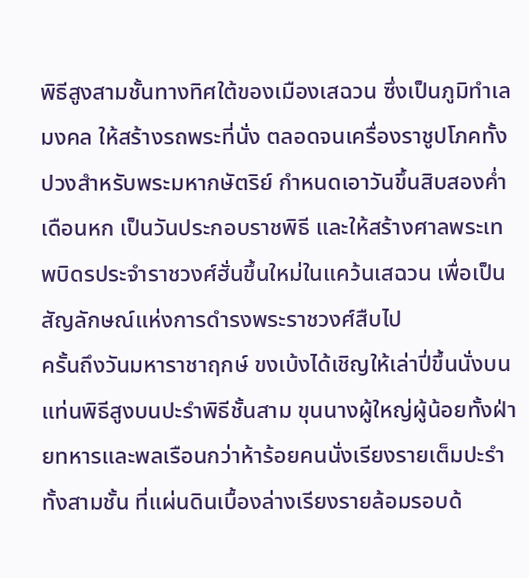พิธีสูงสามชั้นทางทิศใต้ของเมืองเสฉวน ซึ่งเป็นภูมิทำเลมงคล ให้สร้างรถพระที่นั่ง ตลอดจนเครื่องราชูปโภคทั้งปวงสำหรับพระมหากษัตริย์ กำหนดเอาวันขึ้นสิบสองค่ำ เดือนหก เป็นวันประกอบราชพิธี และให้สร้างศาลพระเทพบิดรประจำราชวงศ์ฮั่นขึ้นใหม่ในแคว้นเสฉวน เพื่อเป็นสัญลักษณ์แห่งการดำรงพระราชวงศ์สืบไป
ครั้นถึงวันมหาราชาฤกษ์ ขงเบ้งได้เชิญให้เล่าปี่ขึ้นนั่งบนแท่นพิธีสูงบนปะรำพิธีชั้นสาม ขุนนางผู้ใหญ่ผู้น้อยทั้งฝ่ายทหารและพลเรือนกว่าห้าร้อยคนนั่งเรียงรายเต็มปะรำทั้งสามชั้น ที่แผ่นดินเบื้องล่างเรียงรายล้อมรอบด้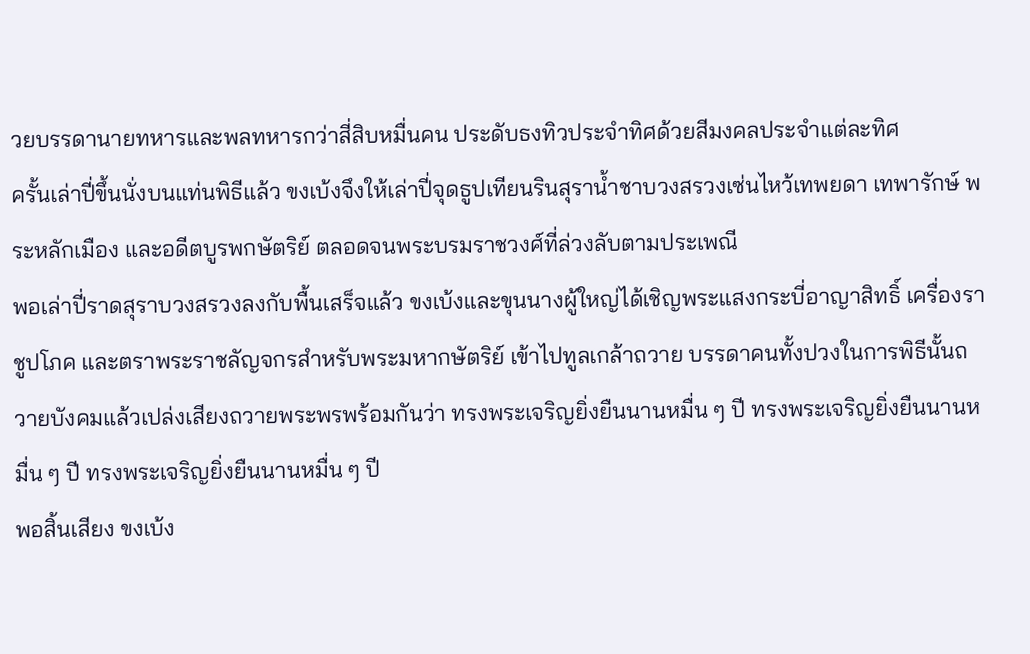วยบรรดานายทหารและพลทหารกว่าสี่สิบหมื่นคน ประดับธงทิวประจำทิศด้วยสีมงคลประจำแต่ละทิศ
ครั้นเล่าปี่ขึ้นนั่งบนแท่นพิธีแล้ว ขงเบ้งจึงให้เล่าปี่จุดธูปเทียนรินสุราน้ำชาบวงสรวงเซ่นไหว้เทพยดา เทพารักษ์ พระหลักเมือง และอดีตบูรพกษัตริย์ ตลอดจนพระบรมราชวงศ์ที่ล่วงลับตามประเพณี
พอเล่าปี่ราดสุราบวงสรวงลงกับพื้นเสร็จแล้ว ขงเบ้งและขุนนางผู้ใหญ่ได้เชิญพระแสงกระบี่อาญาสิทธิ์ เครื่องราชูปโภค และตราพระราชลัญจกรสำหรับพระมหากษัตริย์ เข้าไปทูลเกล้าถวาย บรรดาคนทั้งปวงในการพิธีนั้นถวายบังคมแล้วเปล่งเสียงถวายพระพรพร้อมกันว่า ทรงพระเจริญยิ่งยืนนานหมื่น ๆ ปี ทรงพระเจริญยิ่งยืนนานหมื่น ๆ ปี ทรงพระเจริญยิ่งยืนนานหมื่น ๆ ปี
พอสิ้นเสียง ขงเบ้ง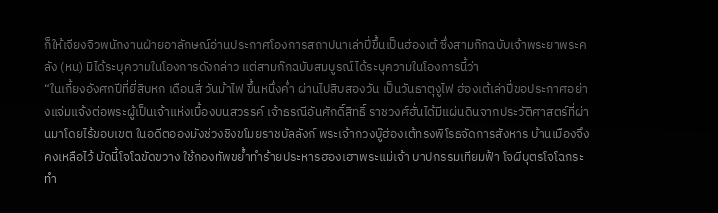ก็ให้เจียงจิวพนักงานฝ่ายอาลักษณ์อ่านประกาศโองการสถาปนาเล่าปี่ขึ้นเป็นฮ่องเต้ ซึ่งสามก๊กฉบับเจ้าพระยาพระคลัง (หน) มิได้ระบุความในโองการดังกล่าว แต่สามก๊กฉบับสมบูรณ์ได้ระบุความในโองการนี้ว่า
“ในเกี้ยงอังศกปีที่ยี่สิบหก เดือนสี่ วันม้าไฟ ขึ้นหนึ่งค่ำ ผ่านไปสิบสองวัน เป็นวันธาตุงูไฟ ฮ่องเต้เล่าปี่ขอประกาศอย่างแจ่มแจ้งต่อพระผู้เป็นเจ้าแห่งเบื้องบนสวรรค์ เจ้าธรณีอันศักดิ์สิทธิ์ ราชวงศ์ฮั่นได้มีแผ่นดินจากประวัติศาสตร์ที่ผ่านมาโดยไร้ขอบเขต ในอดีตอองมังช่วงชิงขโมยราชบัลลังก์ พระเจ้ากวงบู๊ฮ่องเต้ทรงพิโรธจัดการสังหาร บ้านเมืองจึงคงเหลือไว้ บัดนี้โจโฉขัดขวาง ใช้กองทัพขย้ำทำร้ายประหารฮองเฮาพระแม่เจ้า บาปกรรมเทียมฟ้า โจผีบุตรโจโฉกระทำ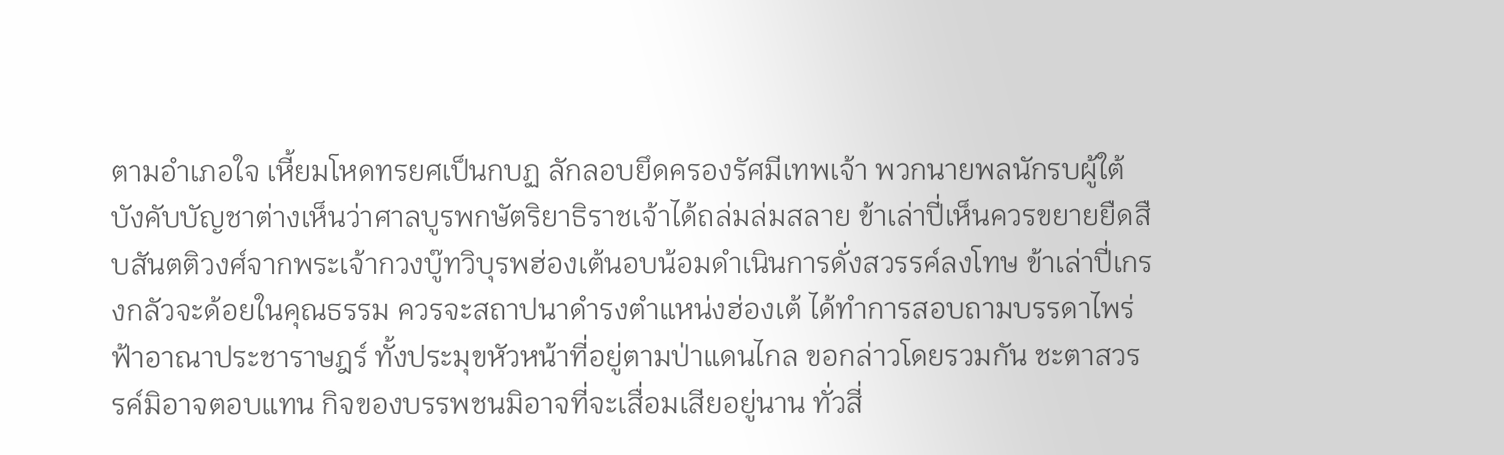ตามอำเภอใจ เหี้ยมโหดทรยศเป็นกบฏ ลักลอบยึดครองรัศมีเทพเจ้า พวกนายพลนักรบผู้ใต้บังคับบัญชาต่างเห็นว่าศาลบูรพกษัตริยาธิราชเจ้าได้ถล่มล่มสลาย ข้าเล่าปี่เห็นควรขยายยืดสืบสันตติวงศ์จากพระเจ้ากวงบู๊ทวิบุรพฮ่องเต้นอบน้อมดำเนินการดั่งสวรรค์ลงโทษ ข้าเล่าปี่เกรงกลัวจะด้อยในคุณธรรม ควรจะสถาปนาดำรงตำแหน่งฮ่องเต้ ได้ทำการสอบถามบรรดาไพร่ฟ้าอาณาประชาราษฎร์ ทั้งประมุขหัวหน้าที่อยู่ตามป่าแดนไกล ขอกล่าวโดยรวมกัน ชะตาสวรรค์มิอาจตอบแทน กิจของบรรพชนมิอาจที่จะเสื่อมเสียอยู่นาน ทั่วสี่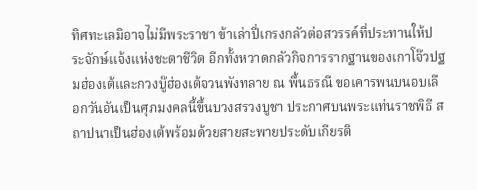ทิศทะเลมิอาจไม่มีพระราชา ข้าเล่าปี่เกรงกลัวต่อสวรรค์ที่ประทานให้ประจักษ์แจ้งแห่งชะตาชีวิต อีกทั้งหวาดกลัวกิจการรากฐานของเกาโจ๊วปฐมฮ่องเต้และกวงบู๊ฮ่องเต้จวนพังทลาย ณ พื้นธรณี ขอเคารพนบนอบเลือกวันอันเป็นศุภมงคลนี้ขึ้นบวงสรวงบูชา ประกาศบนพระแท่นราชพิธี สถาปนาเป็นฮ่องเต้พร้อมด้วยสายสะพายประดับเกียรติ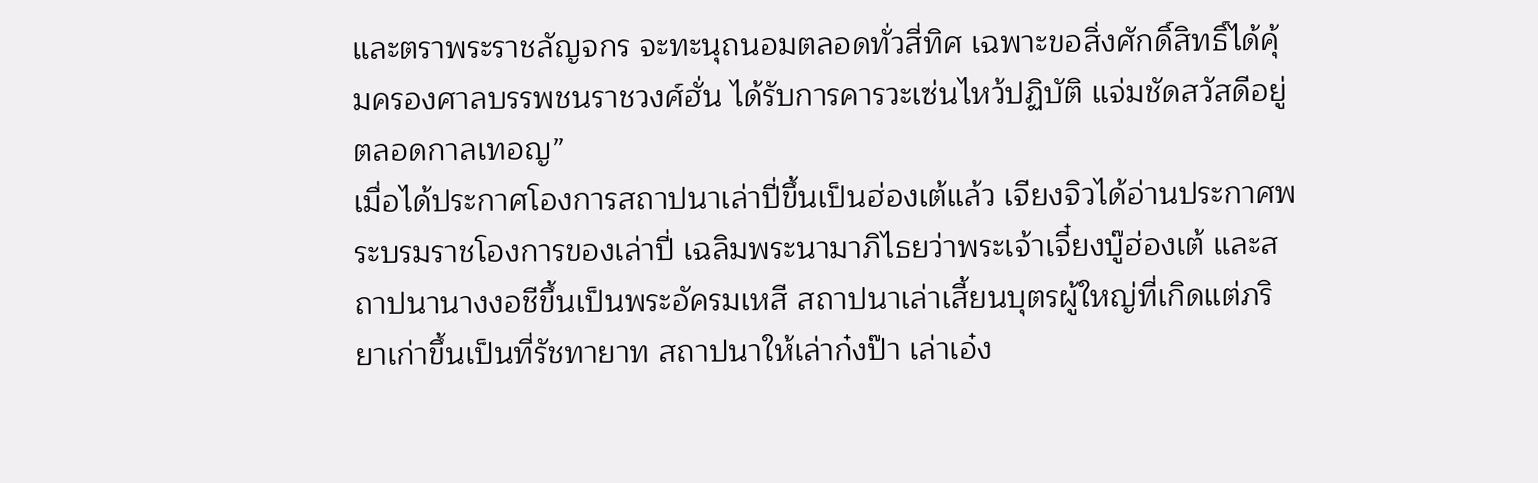และตราพระราชลัญจกร จะทะนุถนอมตลอดทั่วสี่ทิศ เฉพาะขอสิ่งศักดิ์สิทธิ์ได้คุ้มครองศาลบรรพชนราชวงศ์ฮั่น ได้รับการคารวะเซ่นไหว้ปฏิบัติ แจ่มชัดสวัสดีอยู่ตลอดกาลเทอญ”
เมื่อได้ประกาศโองการสถาปนาเล่าปี่ขึ้นเป็นฮ่องเต้แล้ว เจียงจิวได้อ่านประกาศพระบรมราชโองการของเล่าปี่ เฉลิมพระนามาภิไธยว่าพระเจ้าเจี๋ยงบู๊ฮ่องเต้ และสถาปนานางงอชีขึ้นเป็นพระอัครมเหสี สถาปนาเล่าเสี้ยนบุตรผู้ใหญ่ที่เกิดแต่ภริยาเก่าขึ้นเป็นที่รัชทายาท สถาปนาให้เล่าก๋งป๊า เล่าเอ๋ง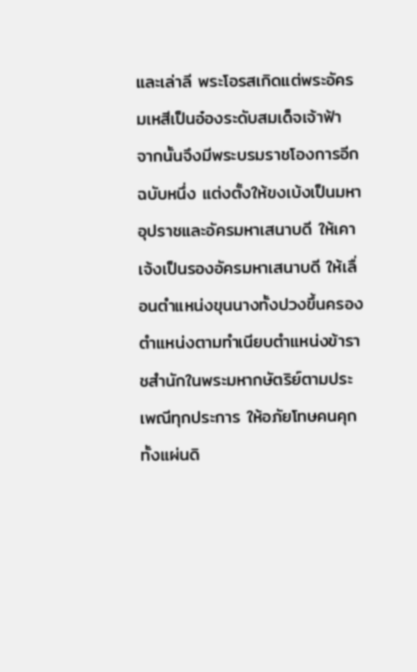และเล่าลี พระโอรสเกิดแต่พระอัครมเหสีเป็นอ๋องระดับสมเด็จเจ้าฟ้า
จากนั้นจึงมีพระบรมราชโองการอีกฉบับหนึ่ง แต่งตั้งให้ขงเบ้งเป็นมหาอุปราชและอัครมหาเสนาบดี ให้เคาเจ้งเป็นรองอัครมหาเสนาบดี ให้เลื่อนตำแหน่งขุนนางทั้งปวงขึ้นครองตำแหน่งตามทำเนียบตำแหน่งข้าราชสำนักในพระมหากษัตริย์ตามประเพณีทุกประการ ให้อภัยโทษคนคุกทั้งแผ่นดิ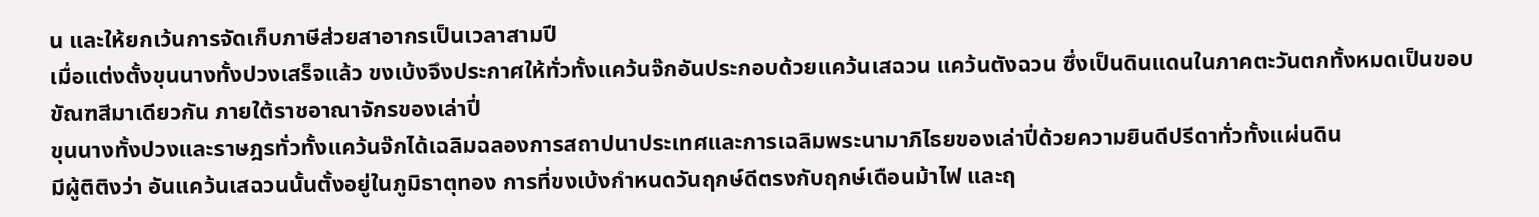น และให้ยกเว้นการจัดเก็บภาษีส่วยสาอากรเป็นเวลาสามปี
เมื่อแต่งตั้งขุนนางทั้งปวงเสร็จแล้ว ขงเบ้งจึงประกาศให้ทั่วทั้งแคว้นจ๊กอันประกอบด้วยแคว้นเสฉวน แคว้นตังฉวน ซึ่งเป็นดินแดนในภาคตะวันตกทั้งหมดเป็นขอบขัณฑสีมาเดียวกัน ภายใต้ราชอาณาจักรของเล่าปี่
ขุนนางทั้งปวงและราษฎรทั่วทั้งแคว้นจ๊กได้เฉลิมฉลองการสถาปนาประเทศและการเฉลิมพระนามาภิไธยของเล่าปี่ด้วยความยินดีปรีดาทั่วทั้งแผ่นดิน
มีผู้ติติงว่า อันแคว้นเสฉวนนั้นตั้งอยู่ในภูมิธาตุทอง การที่ขงเบ้งกำหนดวันฤกษ์ดีตรงกับฤกษ์เดือนม้าไฟ และฤ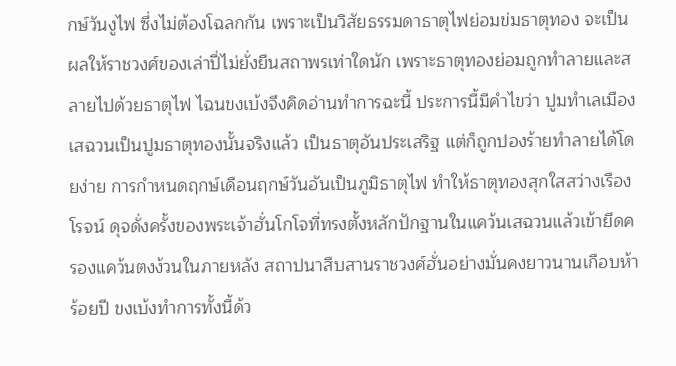กษ์วันงูไฟ ซึ่งไม่ต้องโฉลกกัน เพราะเป็นวิสัยธรรมดาธาตุไฟย่อมข่มธาตุทอง จะเป็นผลให้ราชวงศ์ของเล่าปี่ไม่ยั่งยืนสถาพรเท่าใดนัก เพราะธาตุทองย่อมถูกทำลายและสลายไปด้วยธาตุไฟ ไฉนขงเบ้งจึงคิดอ่านทำการฉะนี้ ประการนี้มีคำไขว่า ปูมทำเลเมืองเสฉวนเป็นปูมธาตุทองนั้นจริงแล้ว เป็นธาตุอันประเสริฐ แต่ก็ถูกปองร้ายทำลายได้โดยง่าย การกำหนดฤกษ์เดือนฤกษ์วันอันเป็นภูมิธาตุไฟ ทำให้ธาตุทองสุกใสสว่างเรืองโรจน์ ดุจดั่งครั้งของพระเจ้าฮั่นโกโจที่ทรงตั้งหลักปักฐานในแคว้นเสฉวนแล้วเข้ายึดครองแคว้นตงง้วนในภายหลัง สถาปนาสืบสานราชวงศ์ฮั่นอย่างมั่นคงยาวนานเกือบห้าร้อยปี ขงเบ้งทำการทั้งนี้ด้ว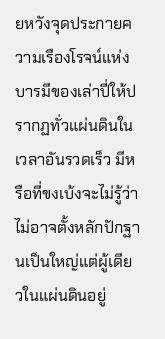ยหวังจุดประกายความเรืองโรจน์แห่งบารมีของเล่าปี่ให้ปรากฏทั่วแผ่นดินในเวลาอันรวดเร็ว มีหรือที่ขงเบ้งจะไม่รู้ว่าไม่อาจตั้งหลักปักฐานเป็นใหญ่แต่ผู้เดียวในแผ่นดินอยู่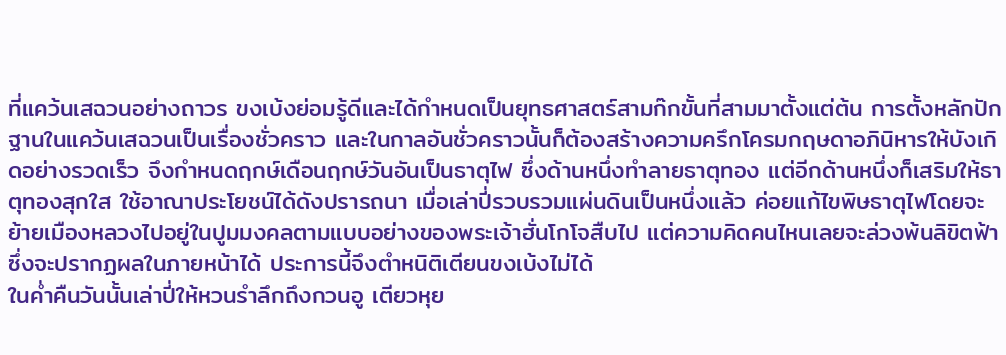ที่แคว้นเสฉวนอย่างถาวร ขงเบ้งย่อมรู้ดีและได้กำหนดเป็นยุทธศาสตร์สามก๊กขั้นที่สามมาตั้งแต่ต้น การตั้งหลักปักฐานในแคว้นเสฉวนเป็นเรื่องชั่วคราว และในกาลอันชั่วคราวนั้นก็ต้องสร้างความครึกโครมกฤษดาอภินิหารให้บังเกิดอย่างรวดเร็ว จึงกำหนดฤกษ์เดือนฤกษ์วันอันเป็นธาตุไฟ ซึ่งด้านหนึ่งทำลายธาตุทอง แต่อีกด้านหนึ่งก็เสริมให้ธาตุทองสุกใส ใช้อาณาประโยชน์ได้ดังปรารถนา เมื่อเล่าปี่รวบรวมแผ่นดินเป็นหนึ่งแล้ว ค่อยแก้ไขพิษธาตุไฟโดยจะย้ายเมืองหลวงไปอยู่ในปูมมงคลตามแบบอย่างของพระเจ้าฮั่นโกโจสืบไป แต่ความคิดคนไหนเลยจะล่วงพ้นลิขิตฟ้า ซึ่งจะปรากฏผลในภายหน้าได้ ประการนี้จึงตำหนิติเตียนขงเบ้งไม่ได้
ในค่ำคืนวันนั้นเล่าปี่ให้หวนรำลึกถึงกวนอู เตียวหุย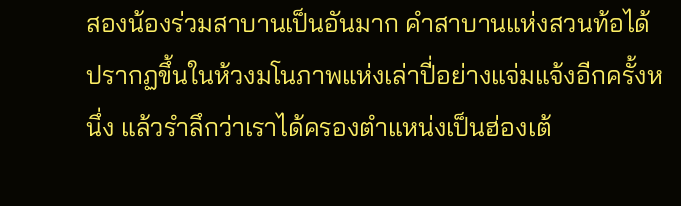สองน้องร่วมสาบานเป็นอันมาก คำสาบานแห่งสวนท้อได้ปรากฏขึ้นในห้วงมโนภาพแห่งเล่าปี่อย่างแจ่มแจ้งอีกครั้งหนึ่ง แล้วรำลึกว่าเราได้ครองตำแหน่งเป็นฮ่องเต้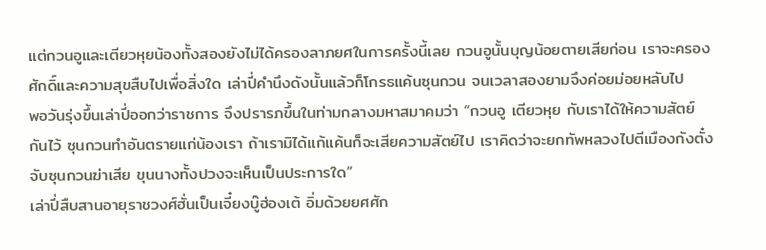แต่กวนอูและเตียวหุยน้องทั้งสองยังไม่ได้ครองลาภยศในการครั้งนี้เลย กวนอูนั้นบุญน้อยตายเสียก่อน เราจะครองศักดิ์และความสุขสืบไปเพื่อสิ่งใด เล่าปี่คำนึงดังนั้นแล้วก็โกรธแค้นซุนกวน จนเวลาสองยามจึงค่อยม่อยหลับไป
พอวันรุ่งขึ้นเล่าปี่ออกว่าราชการ จึงปรารภขึ้นในท่ามกลางมหาสมาคมว่า “กวนอู เตียวหุย กับเราได้ให้ความสัตย์กันไว้ ซุนกวนทำอันตรายแก่น้องเรา ถ้าเรามิได้แก้แค้นก็จะเสียความสัตย์ไป เราคิดว่าจะยกทัพหลวงไปตีเมืองกังตั๋ง จับซุนกวนฆ่าเสีย ขุนนางทั้งปวงจะเห็นเป็นประการใด”
เล่าปี่สืบสานอายุราชวงศ์ฮั่นเป็นเจี๋ยงบู๊ฮ่องเต้ อิ่มด้วยยศศัก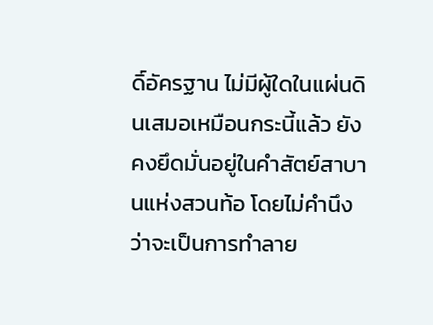ดิ์อัครฐาน ไม่มีผู้ใดในแผ่นดินเสมอเหมือนกระนี้แล้ว ยังคงยึดมั่นอยู่ในคำสัตย์สาบานแห่งสวนท้อ โดยไม่คำนึงว่าจะเป็นการทำลาย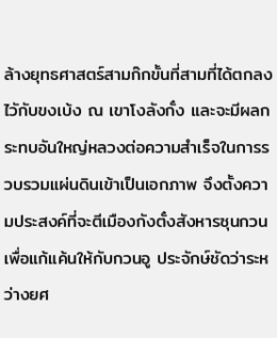ล้างยุทธศาสตร์สามก๊กขั้นที่สามที่ได้ตกลงไวักับขงเบ้ง ณ เขาโงลังกั๋ง และจะมีผลกระทบอันใหญ่หลวงต่อความสำเร็จในการรวบรวมแผ่นดินเข้าเป็นเอกภาพ จึงตั้งความประสงค์ที่จะตีเมืองกังตั๋งสังหารซุนกวนเพื่อแก้แค้นให้กับกวนอู ประจักษ์ชัดว่าระหว่างยศ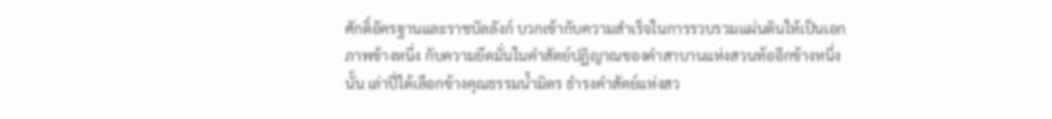ศักดิ์อัครฐานและราชบัลลังก์ บวกเข้ากับความสำเร็จในการรวบรวมแผ่นดินให้เป็นเอกภาพข้างหนึ่ง กับความยึดมั่นในคำสัตย์ปฏิญาณของคำสาบานแห่งสวนท้ออีกข้างหนึ่งนั้น เล่าปี่ได้เลือกข้างคุณธรรมน้ำมิตร ธำรงคำสัตย์แห่งสว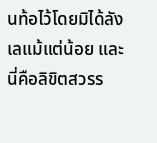นท้อไว้โดยมิได้ลังเลแม้แต่น้อย และนี่คือลิขิตสวรร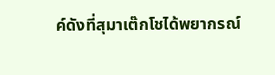ค์ดังที่สุมาเต๊กโชได้พยากรณ์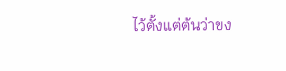ไว้ตั้งแต่ต้นว่าขง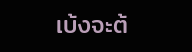เบ้งจะต้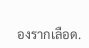องรากเลือด.